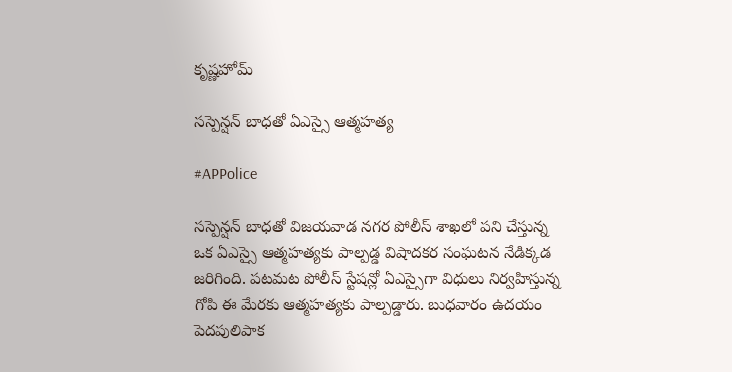కృష్ణహోమ్

సస్పెన్షన్ బాధతో ఏఎస్సై ఆత్మహత్య

#APPolice

సస్పెన్షన్ బాధతో విజయవాడ నగర పోలీస్ శాఖలో పని చేస్తున్న ఒక ఏఎస్సై ఆత్మహత్యకు పాల్పడ్డ విషాదకర సంఘటన నేడిక్కడ జరిగింది. పటమట పోలీస్ స్టేషన్లో ఏఎస్సైగా విధులు నిర్వహిస్తున్న గోపి ఈ మేరకు ఆత్మహత్యకు పాల్పడ్డారు. బుధవారం ఉదయం పెదపులిపాక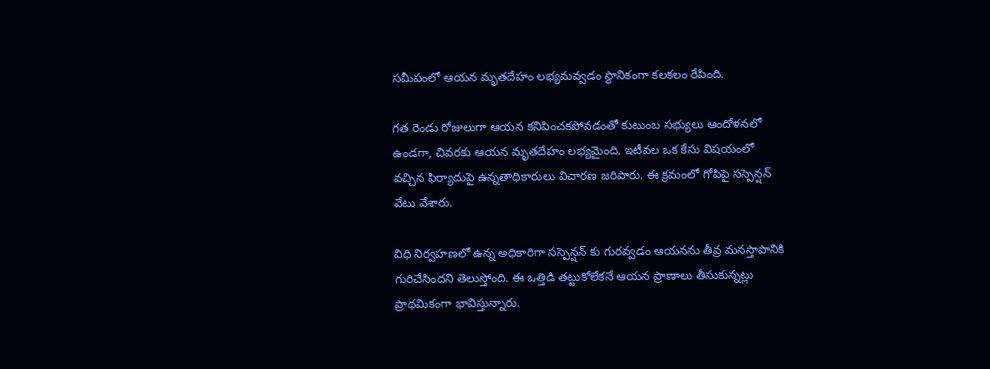సమీపంలో ఆయన మృతదేహం లభ్యమవ్వడం స్థానికంగా కలకలం రేపింది.

గత రెండు రోజులుగా ఆయన కనిపించకపోవడంతో కుటుంబ సభ్యులు ఆందోళనలో ఉండగా, చివరకు ఆయన మృతదేహం లభ్యమైంది. ఇటీవల ఒక కేసు విషయంలో వచ్చిన ఫిర్యాదుపై ఉన్నతాధికారులు విచారణ జరిపారు. ఈ క్రమంలో గోపిపై సస్పెన్షన్ వేటు వేశారు.

విధి నిర్వహణలో ఉన్న అధికారిగా సస్పెన్షన్ కు గురవ్వడం ఆయనను తీవ్ర మనస్తాపానికి గురిచేసిందని తెలుస్తోంది. ఈ ఒత్తిడి తట్టుకోలేకనే ఆయన ప్రాణాలు తీసుకున్నట్లు ప్రాథమికంగా భావిస్తున్నారు.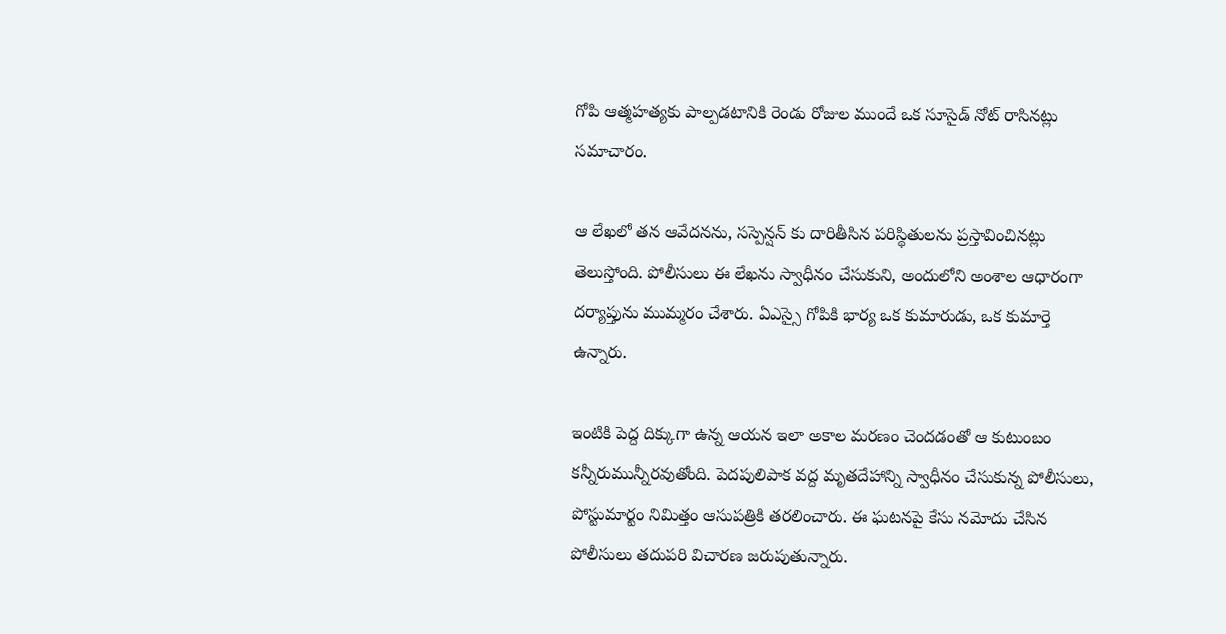గోపి ఆత్మహత్యకు పాల్పడటానికి రెండు రోజుల ముందే ఒక సూసైడ్ నోట్ రాసినట్లు సమాచారం.

ఆ లేఖలో తన ఆవేదనను, సస్పెన్షన్ కు దారితీసిన పరిస్థితులను ప్రస్తావించినట్లు తెలుస్తోంది. పోలీసులు ఈ లేఖను స్వాధీనం చేసుకుని, అందులోని అంశాల ఆధారంగా దర్యాప్తును ముమ్మరం చేశారు. ఏఎస్సై గోపికి భార్య ఒక కుమారుడు, ఒక కుమార్తె ఉన్నారు.

ఇంటికి పెద్ద దిక్కుగా ఉన్న ఆయన ఇలా అకాల మరణం చెందడంతో ఆ కుటుంబం కన్నీరుమున్నీరవుతోంది. పెదపులిపాక వద్ద మృతదేహాన్ని స్వాధీనం చేసుకున్న పోలీసులు, పోస్టుమార్టం నిమిత్తం ఆసుపత్రికి తరలించారు. ఈ ఘటనపై కేసు నమోదు చేసిన పోలీసులు తదుపరి విచారణ జరుపుతున్నారు.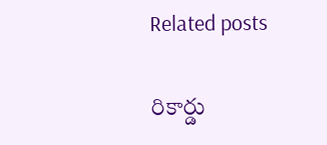Related posts

రికార్డు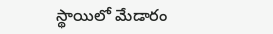స్థాయిలో మేడారం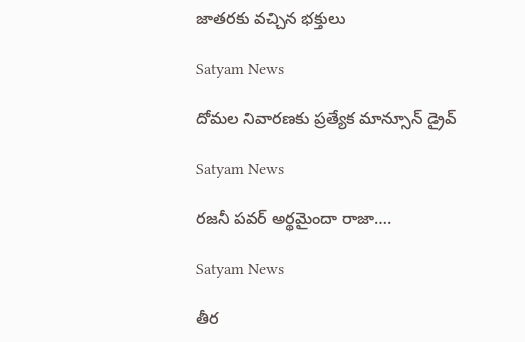జాతరకు వచ్చిన భక్తులు

Satyam News

దోమల నివారణకు ప్రత్యేక మాన్సూన్ డ్రైవ్

Satyam News

రజనీ పవర్ అర్థమైందా రాజా….

Satyam News

తీర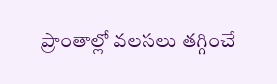ప్రాంతాల్లో వలసలు తగ్గించే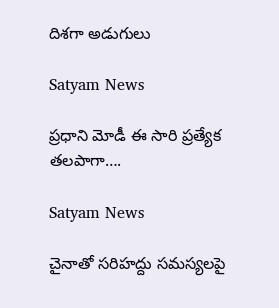దిశగా అడుగులు

Satyam News

ప్రధాని మోడీ ఈ సారి ప్రత్యేక తలపాగా….

Satyam News

చైనాతో సరిహద్దు సమస్యలపై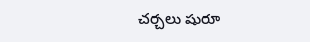చర్చలు షురూ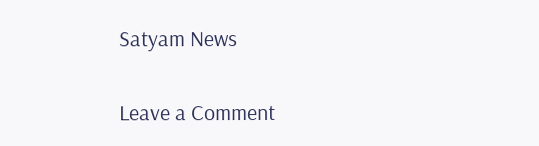Satyam News

Leave a Comment